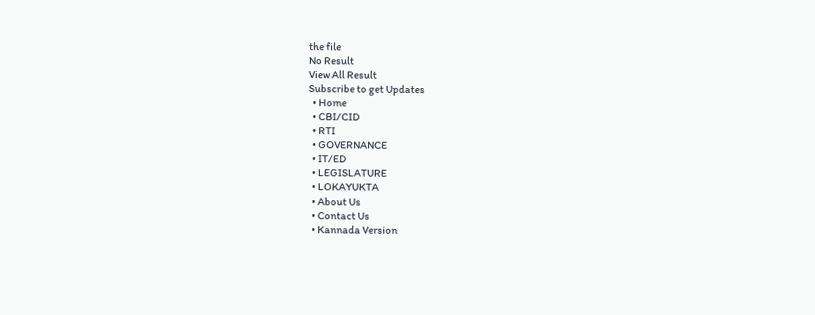the file
No Result
View All Result
Subscribe to get Updates
  • Home
  • CBI/CID
  • RTI
  • GOVERNANCE
  • IT/ED
  • LEGISLATURE
  • LOKAYUKTA
  • About Us
  • Contact Us
  • Kannada Version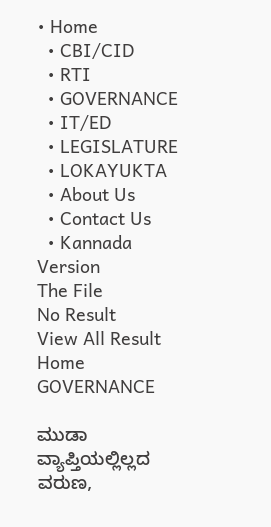• Home
  • CBI/CID
  • RTI
  • GOVERNANCE
  • IT/ED
  • LEGISLATURE
  • LOKAYUKTA
  • About Us
  • Contact Us
  • Kannada Version
The File
No Result
View All Result
Home GOVERNANCE

ಮುಡಾ ವ್ಯಾಪ್ತಿಯಲ್ಲಿಲ್ಲದ ವರುಣ,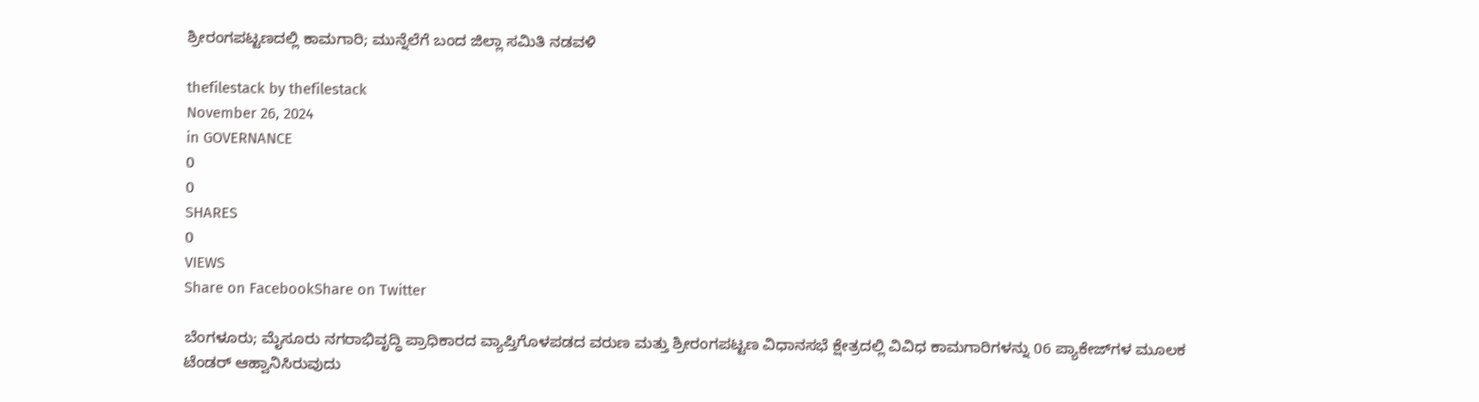ಶ್ರೀರಂಗಪಟ್ಟಣದಲ್ಲಿ ಕಾಮಗಾರಿ; ಮುನ್ನೆಲೆಗೆ ಬಂದ ಜಿಲ್ಲಾ ಸಮಿತಿ ನಡವಳಿ

thefilestack by thefilestack
November 26, 2024
in GOVERNANCE
0
0
SHARES
0
VIEWS
Share on FacebookShare on Twitter

ಬೆಂಗಳೂರು; ಮೈಸೂರು ನಗರಾಭಿವೃದ್ಧಿ ಪ್ರಾಧಿಕಾರದ ವ್ಯಾಪ್ತಿಗೊಳಪಡದ ವರುಣ ಮತ್ತು ಶ್ರೀರಂಗಪಟ್ಟಣ ವಿಧಾನಸಭೆ ಕ್ಷೇತ್ರದಲ್ಲಿ ವಿವಿಧ ಕಾಮಗಾರಿಗಳನ್ನು 06 ಪ್ಯಾಕೇಜ್‌ಗಳ ಮೂಲಕ ಟೆಂಡರ್‍‌ ಆಹ್ವಾನಿಸಿರುವುದು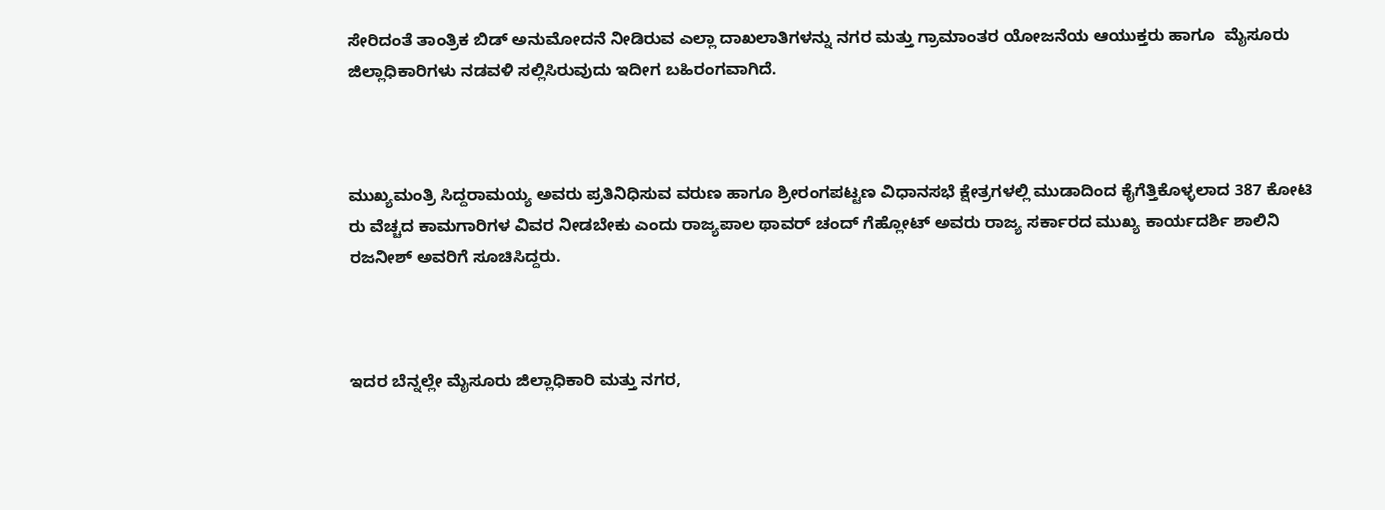ಸೇರಿದಂತೆ ತಾಂತ್ರಿಕ ಬಿಡ್‌ ಅನುಮೋದನೆ ನೀಡಿರುವ ಎಲ್ಲಾ ದಾಖಲಾತಿಗಳನ್ನು ನಗರ ಮತ್ತು ಗ್ರಾಮಾಂತರ ಯೋಜನೆಯ ಆಯುಕ್ತರು ಹಾಗೂ  ಮೈಸೂರು ಜಿಲ್ಲಾಧಿಕಾರಿಗಳು ನಡವಳಿ ಸಲ್ಲಿಸಿರುವುದು ಇದೀಗ ಬಹಿರಂಗವಾಗಿದೆ.



ಮುಖ್ಯಮಂತ್ರಿ ಸಿದ್ದರಾಮಯ್ಯ ಅವರು ಪ್ರತಿನಿಧಿಸುವ ವರುಣ ಹಾಗೂ ಶ್ರೀರಂಗಪಟ್ಟಣ ವಿಧಾನಸಭೆ ಕ್ಷೇತ್ರಗಳಲ್ಲಿ ಮುಡಾದಿಂದ ಕೈಗೆತ್ತಿಕೊಳ್ಳಲಾದ 387 ಕೋಟಿ ರು ವೆಚ್ಚದ ಕಾಮಗಾರಿಗಳ ವಿವರ ನೀಡಬೇಕು ಎಂದು ರಾಜ್ಯಪಾಲ ಥಾವರ್ ಚಂದ್ ಗೆಹ್ಲೋಟ್‌ ಅವರು ರಾಜ್ಯ ಸರ್ಕಾರದ ಮುಖ್ಯ ಕಾರ್ಯದರ್ಶಿ ಶಾಲಿನಿ ರಜನೀಶ್‌ ಅವರಿಗೆ ಸೂಚಿಸಿದ್ದರು.



ಇದರ ಬೆನ್ನಲ್ಲೇ ಮೈಸೂರು ಜಿಲ್ಲಾಧಿಕಾರಿ ಮತ್ತು ನಗರ,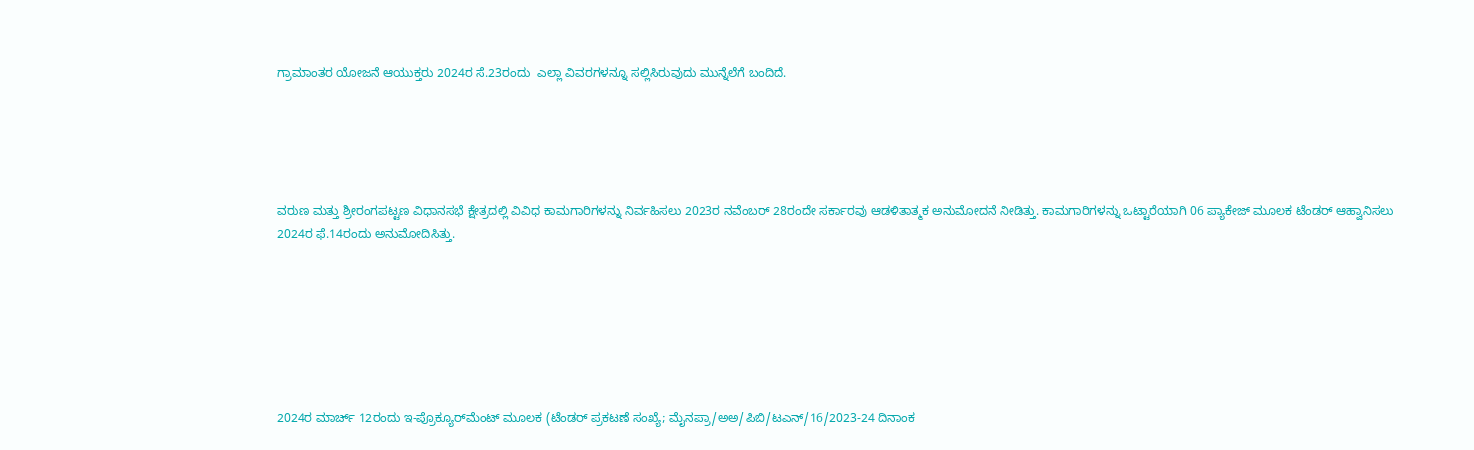ಗ್ರಾಮಾಂತರ ಯೋಜನೆ ಆಯುಕ್ತರು 2024ರ ಸೆ.23ರಂದು  ಎಲ್ಲಾ ವಿವರಗಳನ್ನೂ ಸಲ್ಲಿಸಿರುವುದು ಮುನ್ನೆಲೆಗೆ ಬಂದಿದೆ.





ವರುಣ ಮತ್ತು ಶ್ರೀರಂಗಪಟ್ಟಣ ವಿಧಾನಸಭೆ ಕ್ಷೇತ್ರದಲ್ಲಿ ವಿವಿಧ ಕಾಮಗಾರಿಗಳನ್ನು ನಿರ್ವಹಿಸಲು 2023ರ ನವೆಂಬರ್‍‌ 28ರಂದೇ ಸರ್ಕಾರವು ಆಡಳಿತಾತ್ಮಕ ಅನುಮೋದನೆ ನೀಡಿತ್ತು. ಕಾಮಗಾರಿಗಳನ್ನು ಒಟ್ಟಾರೆಯಾಗಿ 06 ಪ್ಯಾಕೇಜ್‌ ಮೂಲಕ ಟೆಂಡರ್ ಆಹ್ವಾನಿಸಲು 2024ರ ಫೆ.14ರಂದು ಅನುಮೋದಿಸಿತ್ತು.







2024ರ ಮಾರ್ಚ್‌ 12ರಂದು ಇ-ಪ್ರೊಕ್ಯೂರ್‍‌ಮೆಂಟ್‌ ಮೂಲಕ (ಟೆಂಡರ್ ಪ್ರಕಟಣೆ ಸಂಖ್ಯೆ; ಮೈನಪ್ರಾ/ಅಅ/ಪಿಬಿ/ಟಎನ್/16/2023-24 ದಿನಾಂಕ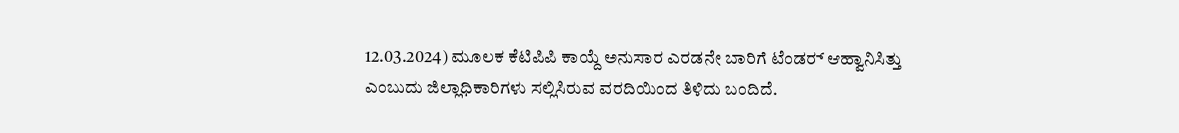12.03.2024) ಮೂಲಕ ಕೆಟಿಪಿಪಿ ಕಾಯ್ದೆ ಅನುಸಾರ ಎರಡನೇ ಬಾರಿಗೆ ಟೆಂಡರ್‍‌ ಆಹ್ವಾನಿಸಿತ್ತು ಎಂಬುದು ಜಿಲ್ಲಾಧಿಕಾರಿಗಳು ಸಲ್ಲಿಸಿರುವ ವರದಿಯಿಂದ ತಿಳಿದು ಬಂದಿದೆ.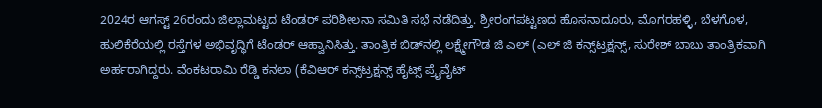2024ರ ಆಗಸ್ಟ್‌ 26ರಂದು ಜಿಲ್ಲಾಮಟ್ಟದ ಟೆಂಡರ್‍‌ ಪರಿಶೀಲನಾ ಸಮಿತಿ ಸಭೆ ನಡೆದಿತ್ತು. ಶ್ರೀರಂಗಪಟ್ಟಣದ ಹೊಸನಾದೂರು, ಮೊಗರಹಳ್ಳಿ, ಬೆಳಗೊಳ, ಹುಲಿಕೆರೆಯಲ್ಲಿ ರಸ್ತೆಗಳ ಅಭಿವೃದ್ಧಿಗೆ ಟೆಂಡರ್‍‌ ಆಹ್ವಾನಿಸಿತ್ತು. ತಾಂತ್ರಿಕ ಬಿಡ್‌ನಲ್ಲಿ ಲಕ್ಷ್ಮೇಗೌಡ ಜಿ ಎಲ್‌ (ಎಲ್‌ ಜಿ ಕನ್ಸ್‌ಟ್ರಕ್ಷನ್ಸ್‌, ಸುರೇಶ್‌ ಬಾಬು ತಾಂತ್ರಿಕವಾಗಿ ಅರ್ಹರಾಗಿದ್ದರು. ವೆಂಕಟರಾಮಿ ರೆಡ್ಡಿ ಕನಲಾ (ಕೆವಿಆರ್ ಕನ್ಸ್‌ಟ್ರಕ್ಷನ್ಸ್‌ ಹೈಟ್ಸ್‌ ಪ್ರೈವೈಟ್‌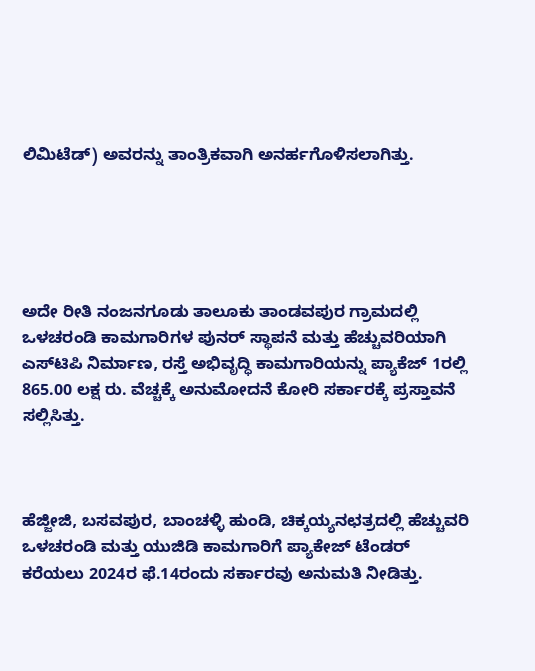ಲಿಮಿಟೆಡ್) ಅವರನ್ನು ತಾಂತ್ರಿಕವಾಗಿ ಅನರ್ಹಗೊಳಿಸಲಾಗಿತ್ತು.





ಅದೇ ರೀತಿ ನಂಜನಗೂಡು ತಾಲೂಕು ತಾಂಡವಪುರ ಗ್ರಾಮದಲ್ಲಿ ಒಳಚರಂಡಿ ಕಾಮಗಾರಿಗಳ ಪುನರ್‍‌ ಸ್ಥಾಪನೆ ಮತ್ತು ಹೆಚ್ಚುವರಿಯಾಗಿ ಎಸ್‌ಟಿಪಿ ನಿರ್ಮಾಣ, ರಸ್ತೆ ಅಭಿವೃದ್ಧಿ ಕಾಮಗಾರಿಯನ್ನು ಪ್ಯಾಕೆಜ್‌ 1ರಲ್ಲಿ 865.00 ಲಕ್ಷ ರು. ವೆಚ್ಚಕ್ಕೆ ಅನುಮೋದನೆ ಕೋರಿ ಸರ್ಕಾರಕ್ಕೆ ಪ್ರಸ್ತಾವನೆ ಸಲ್ಲಿಸಿತ್ತು.



ಹೆಜ್ಜೀಜಿ, ಬಸವಪುರ, ಬಾಂಚಳ್ಳಿ ಹುಂಡಿ, ಚಿಕ್ಕಯ್ಯನಛತ್ರದಲ್ಲಿ ಹೆಚ್ಚುವರಿ ಒಳಚರಂಡಿ ಮತ್ತು ಯುಜಿಡಿ ಕಾಮಗಾರಿಗೆ ಪ್ಯಾಕೇಜ್‌ ಟೆಂಡರ್‍‌ ಕರೆಯಲು 2024ರ ಫೆ.14ರಂದು ಸರ್ಕಾರವು ಅನುಮತಿ ನೀಡಿತ್ತು.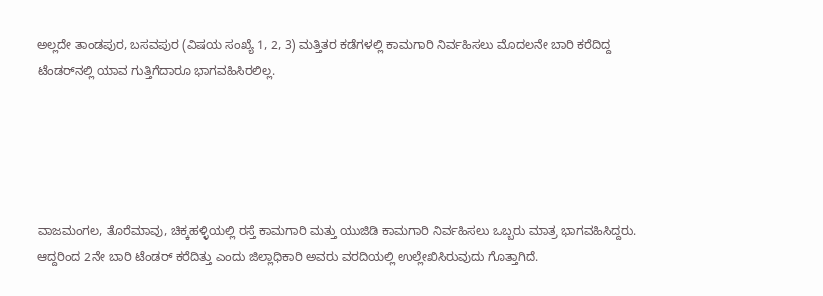ಅಲ್ಲದೇ ತಾಂಡಪುರ, ಬಸವಪುರ (ವಿಷಯ ಸಂಖ್ಯೆ 1, 2, 3) ಮತ್ತಿತರ ಕಡೆಗಳಲ್ಲಿ ಕಾಮಗಾರಿ ನಿರ್ವಹಿಸಲು ಮೊದಲನೇ ಬಾರಿ ಕರೆದಿದ್ದ ಟೆಂಡರ್‍‌ನಲ್ಲಿ ಯಾವ ಗುತ್ತಿಗೆದಾರೂ ಭಾಗವಹಿಸಿರಲಿಲ್ಲ.





ವಾಜಮಂಗಲ, ತೊರೆಮಾವು, ಚಿಕ್ಕಹಳ್ಳಿಯಲ್ಲಿ ರಸ್ತೆ ಕಾಮಗಾರಿ ಮತ್ತು ಯುಜಿಡಿ ಕಾಮಗಾರಿ ನಿರ್ವಹಿಸಲು ಒಬ್ಬರು ಮಾತ್ರ ಭಾಗವಹಿಸಿದ್ದರು. ಆದ್ದರಿಂದ 2ನೇ ಬಾರಿ ಟೆಂಡರ್ ಕರೆದಿತ್ತು ಎಂದು ಜಿಲ್ಲಾಧಿಕಾರಿ ಅವರು ವರದಿಯಲ್ಲಿ ಉಲ್ಲೇಖಿಸಿರುವುದು ಗೊತ್ತಾಗಿದೆ.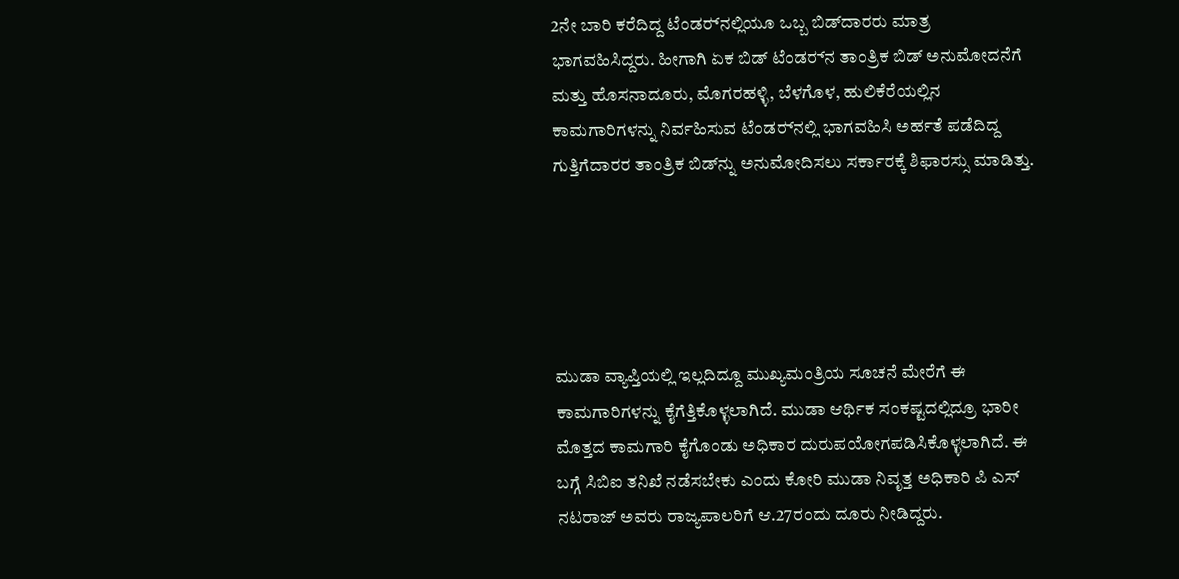2ನೇ ಬಾರಿ ಕರೆದಿದ್ದ ಟೆಂಡರ್‍‌ನಲ್ಲಿಯೂ ಒಬ್ಬ ಬಿಡ್‌ದಾರರು ಮಾತ್ರ ಭಾಗವಹಿಸಿದ್ದರು. ಹೀಗಾಗಿ ಏಕ ಬಿಡ್‌ ಟೆಂಡರ್‍‌ನ ತಾಂತ್ರಿಕ ಬಿಡ್‌ ಅನುಮೋದನೆಗೆ ಮತ್ತು ಹೊಸನಾದೂರು, ಮೊಗರಹಳ್ಳಿ, ಬೆಳಗೊಳ, ಹುಲಿಕೆರೆಯಲ್ಲಿನ ಕಾಮಗಾರಿಗಳನ್ನು ನಿರ್ವಹಿಸುವ ಟೆಂಡರ್‍‌ನಲ್ಲಿ ಭಾಗವಹಿಸಿ ಅರ್ಹತೆ ಪಡೆದಿದ್ದ ಗುತ್ತಿಗೆದಾರರ ತಾಂತ್ರಿಕ ಬಿಡ್‌ನ್ನು ಅನುಮೋದಿಸಲು ಸರ್ಕಾರಕ್ಕೆ ಶಿಫಾರಸ್ಸು ಮಾಡಿತ್ತು.





ಮುಡಾ ವ್ಯಾಪ್ತಿಯಲ್ಲಿ ಇಲ್ಲದಿದ್ದೂ ಮುಖ್ಯಮಂತ್ರಿಯ ಸೂಚನೆ ಮೇರೆಗೆ ಈ ಕಾಮಗಾರಿಗಳನ್ನು ಕೈಗೆತ್ತಿಕೊಳ್ಳಲಾಗಿದೆ. ಮುಡಾ ಆರ್ಥಿಕ ಸಂಕಷ್ಟದಲ್ಲಿದ್ರೂ ಭಾರೀ ಮೊತ್ತದ ಕಾಮಗಾರಿ ಕೈಗೊಂಡು ಅಧಿಕಾರ ದುರುಪಯೋಗಪಡಿಸಿಕೊಳ್ಳಲಾಗಿದೆ. ಈ ಬಗ್ಗೆ ಸಿಬಿಐ ತನಿಖೆ ನಡೆಸಬೇಕು ಎಂದು ಕೋರಿ ಮುಡಾ ನಿವೃತ್ತ ಅಧಿಕಾರಿ ಪಿ ಎಸ್‌ ನಟರಾಜ್‌ ಅವರು ರಾಜ್ಯಪಾಲರಿಗೆ ಆ.27ರಂದು ದೂರು ನೀಡಿದ್ದರು.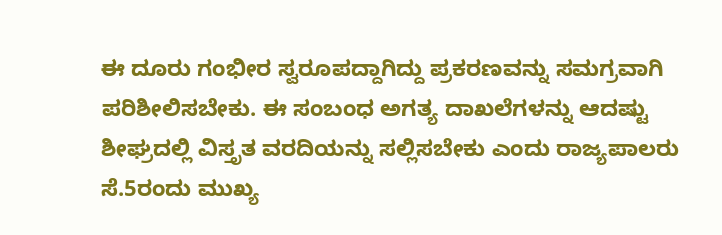ಈ ದೂರು ಗಂಭೀರ ಸ್ವರೂಪದ್ದಾಗಿದ್ದು ಪ್ರಕರಣವನ್ನು ಸಮಗ್ರವಾಗಿ ಪರಿಶೀಲಿಸಬೇಕು. ಈ ಸಂಬಂಧ ಅಗತ್ಯ ದಾಖಲೆಗಳನ್ನು ಆದಷ್ಟು ಶೀಘ್ರದಲ್ಲಿ ವಿಸ್ತೃತ ವರದಿಯನ್ನು ಸಲ್ಲಿಸಬೇಕು ಎಂದು ರಾಜ್ಯಪಾಲರು ಸೆ.5ರಂದು ಮುಖ್ಯ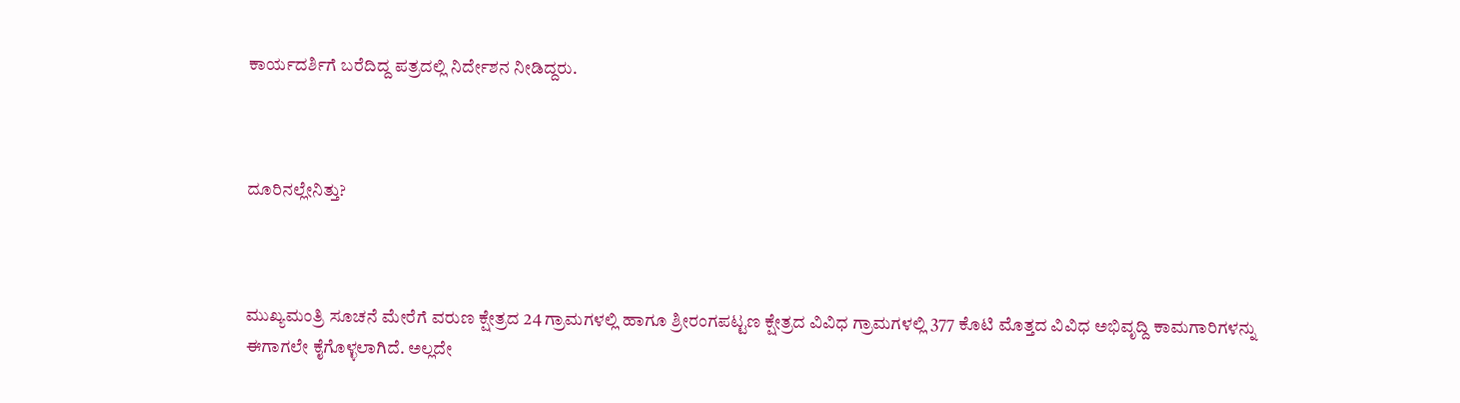ಕಾರ್ಯದರ್ಶಿಗೆ ಬರೆದಿದ್ದ ಪತ್ರದಲ್ಲಿ ನಿರ್ದೇಶನ ನೀಡಿದ್ದರು.



ದೂರಿನಲ್ಲೇನಿತ್ತು?



ಮುಖ್ಯಮಂತ್ರಿ ಸೂಚನೆ ಮೇರೆಗೆ ವರುಣ ಕ್ಷೇತ್ರದ 24 ಗ್ರಾಮಗಳಲ್ಲಿ ಹಾಗೂ ಶ್ರೀರಂಗಪಟ್ಟಣ ಕ್ಷೇತ್ರದ ವಿವಿಧ ಗ್ರಾಮಗಳಲ್ಲಿ 377 ಕೊಟಿ ಮೊತ್ತದ ವಿವಿಧ ಅಭಿವೃದ್ದಿ ಕಾಮಗಾರಿಗಳನ್ನು ಈಗಾಗಲೇ ಕೈಗೊಳ್ಳಲಾಗಿದೆ. ಅಲ್ಲದೇ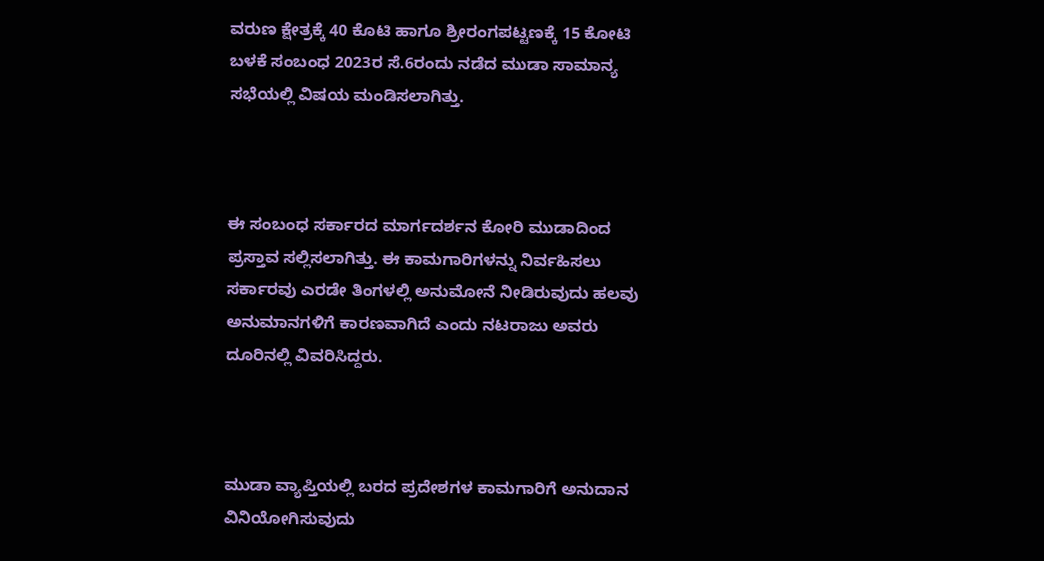ವರುಣ ಕ್ಷೇತ್ರಕ್ಕೆ 40 ಕೊಟಿ ಹಾಗೂ ಶ್ರೀರಂಗಪಟ್ಟಣಕ್ಕೆ 15 ಕೋಟಿ ಬಳಕೆ ಸಂಬಂಧ 2023ರ ಸೆ.6ರಂದು ನಡೆದ ಮುಡಾ ಸಾಮಾನ್ಯ ಸಭೆಯಲ್ಲಿ ವಿಷಯ ಮಂಡಿಸಲಾಗಿತ್ತು.



ಈ ಸಂಬಂಧ ಸರ್ಕಾರದ ಮಾರ್ಗದರ್ಶನ ಕೋರಿ ಮುಡಾದಿಂದ ಪ್ರಸ್ತಾವ ಸಲ್ಲಿಸಲಾಗಿತ್ತು. ಈ ಕಾಮಗಾರಿಗಳನ್ನು ನಿರ್ವಹಿಸಲು ಸರ್ಕಾರವು ಎರಡೇ ತಿಂಗಳಲ್ಲಿ ಅನುಮೋನೆ ನೀಡಿರುವುದು ಹಲವು ಅನುಮಾನಗಳಿಗೆ ಕಾರಣವಾಗಿದೆ ಎಂದು ನಟರಾಜು ಅವರು ದೂರಿನಲ್ಲಿ ವಿವರಿಸಿದ್ದರು.



ಮುಡಾ ವ್ಯಾಪ್ತಿಯಲ್ಲಿ ಬರದ ಪ್ರದೇಶಗಳ ಕಾಮಗಾರಿಗೆ ಅನುದಾನ ವಿನಿಯೋಗಿಸುವುದು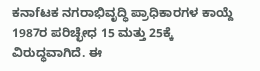ಕನಾfಟಕ ನಗರಾಭಿವೃದ್ಧಿ ಪ್ರಾಧಿಕಾರಗಳ ಕಾಯ್ದೆ 1987ರ ಪರಿಚ್ಛೇಧ 15 ಮತ್ತು 25ಕ್ಕೆ ವಿರುದ್ಧವಾಗಿದೆ. ಈ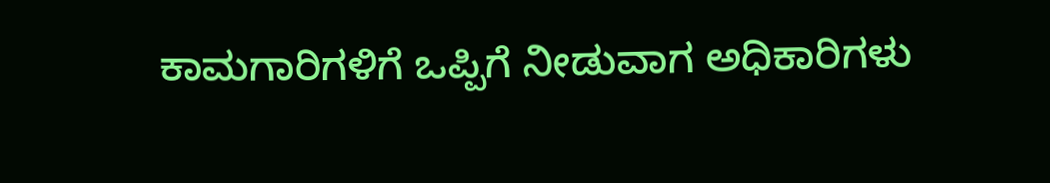ಕಾಮಗಾರಿಗಳಿಗೆ ಒಪ್ಪಿಗೆ ನೀಡುವಾಗ ಅಧಿಕಾರಿಗಳು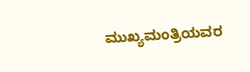ಮುಖ್ಯಮಂತ್ರಿಯವರ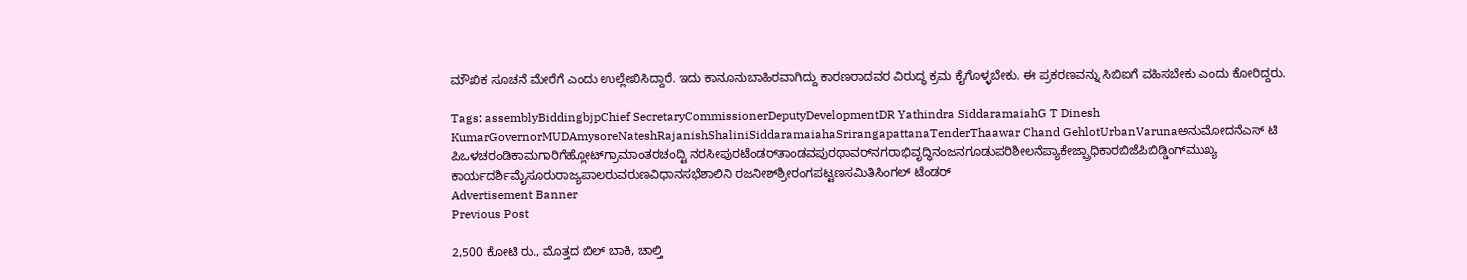ಮೌಖಿಕ ಸೂಚನೆ ಮೇರೆಗೆ ಎಂದು ಉಲ್ಲೇಖಿಸಿದ್ದಾರೆ. ಇದು ಕಾನೂನುಬಾಹಿರವಾಗಿದ್ದು ಕಾರಣರಾದವರ ವಿರುದ್ಧ ಕ್ರಮ ಕೈಗೊಳ್ಳಬೇಕು. ಈ ಪ್ರಕರಣವನ್ನು ಸಿಬಿಐಗೆ ವಹಿಸಬೇಕು ಎಂದು ಕೋರಿದ್ದರು.

Tags: assemblyBiddingbjpChief SecretaryCommissionerDeputyDevelopmentDR Yathindra SiddaramaiahG T Dinesh KumarGovernorMUDAmysoreNateshRajanishShaliniSiddaramaiahaSrirangapattanaTenderThaawar Chand GehlotUrbanVarunaಅನುಮೋದನೆಎಸ್ ಟಿ ಪಿಒಳಚರಂಡಿಕಾಮಗಾರಿಗೆಹ್ಲೋಟ್‌ಗ್ರಾಮಾಂತರಚಂದ್ಟಿ ನರಸೀಪುರಟೆಂಡರ್‌ತಾಂಡವಪುರಥಾವರ್‍‌ನಗರಾಭಿವೃದ್ಧಿನಂಜನಗೂಡುಪರಿಶೀಲನೆಪ್ಯಾಕೇಜ್ಪ್ರಾಧಿಕಾರಬಿಜೆಪಿಬಿಡ್ಡಿಂಗ್‌ಮುಖ್ಯ ಕಾರ್ಯದರ್ಶಿಮೈಸೂರುರಾಜ್ಯಪಾಲರುವರುಣವಿಧಾನಸಭೆಶಾಲಿನಿ ರಜನೀಶ್‌ಶ್ರೀರಂಗಪಟ್ಟಣಸಮಿತಿಸಿಂಗಲ್‌ ಟೆಂಡರ್‌
Advertisement Banner
Previous Post

2,500 ಕೋಟಿ ರು., ಮೊತ್ತದ ಬಿಲ್‌ ಬಾಕಿ, ಚಾಲ್ತಿ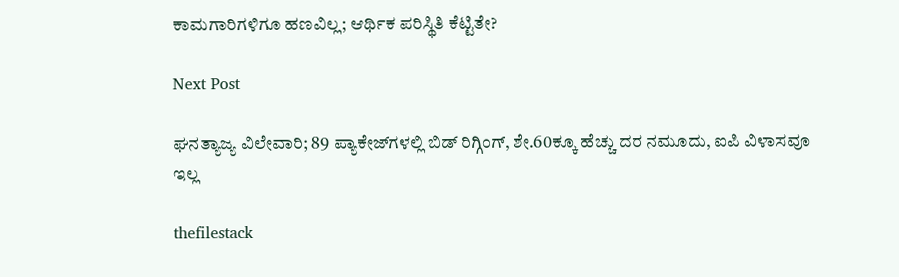ಕಾಮಗಾರಿಗಳಿಗೂ ಹಣವಿಲ್ಲ; ಆರ್ಥಿಕ ಪರಿಸ್ಥಿತಿ ಕೆಟ್ಟಿತೇ?

Next Post

ಘನತ್ಯಾಜ್ಯ ವಿಲೇವಾರಿ; 89 ಪ್ಯಾಕೇಜ್‌ಗಳಲ್ಲಿ ಬಿಡ್‌ ರಿಗ್ಗಿಂಗ್, ಶೇ.60ಕ್ಕೂ ಹೆಚ್ಚು ದರ ನಮೂದು, ಐಪಿ ವಿಳಾಸವೂ ಇಲ್ಲ

thefilestack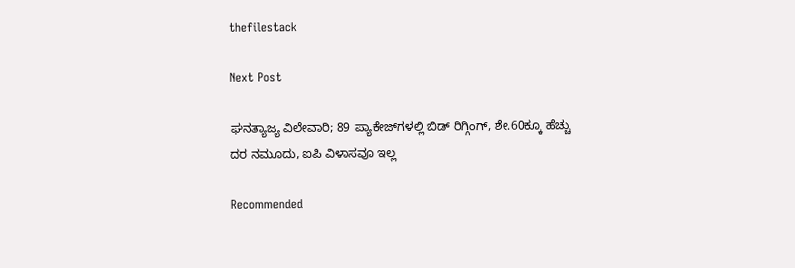thefilestack

Next Post

ಘನತ್ಯಾಜ್ಯ ವಿಲೇವಾರಿ; 89 ಪ್ಯಾಕೇಜ್‌ಗಳಲ್ಲಿ ಬಿಡ್‌ ರಿಗ್ಗಿಂಗ್, ಶೇ.60ಕ್ಕೂ ಹೆಚ್ಚು ದರ ನಮೂದು, ಐಪಿ ವಿಳಾಸವೂ ಇಲ್ಲ

Recommended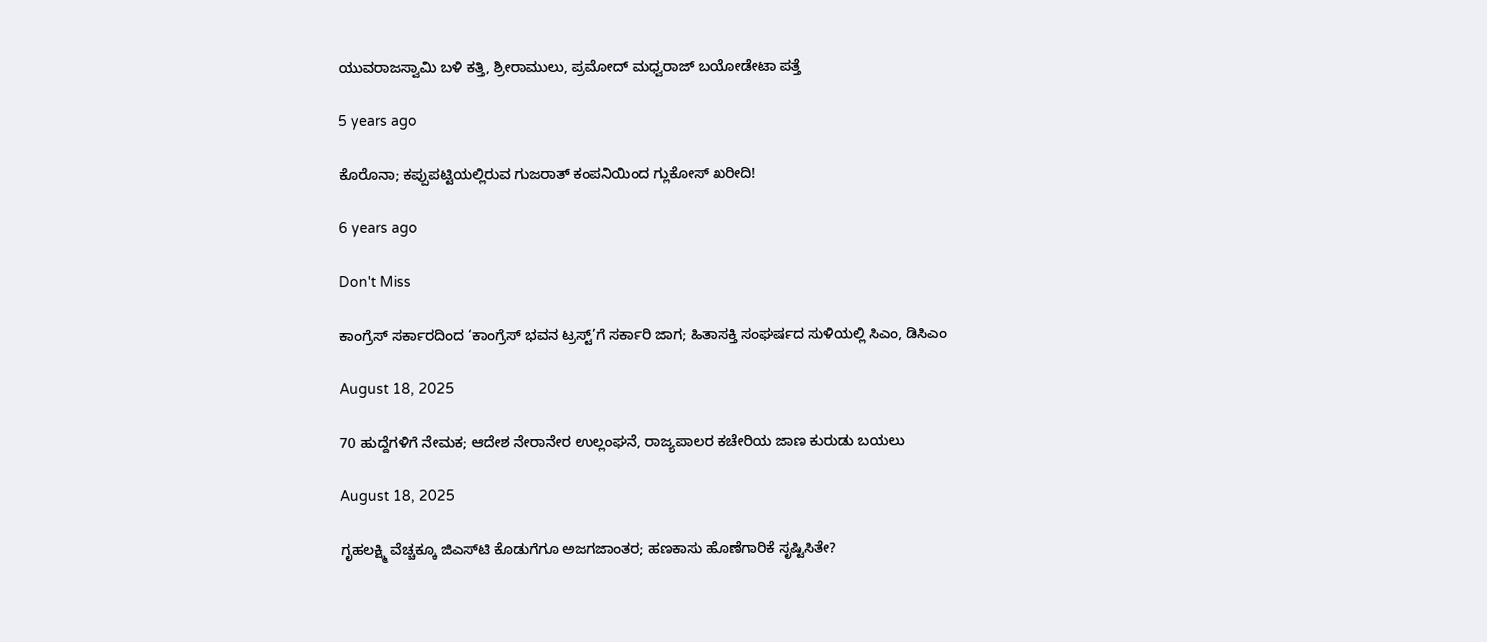ಯುವರಾಜಸ್ವಾಮಿ ಬಳಿ ಕತ್ತಿ, ಶ್ರೀರಾಮುಲು, ಪ್ರಮೋದ್‌ ಮಧ್ವರಾಜ್‌ ಬಯೋಡೇಟಾ ಪತ್ತೆ

5 years ago

ಕೊರೊನಾ; ಕಪ್ಪುಪಟ್ಟಿಯಲ್ಲಿರುವ ಗುಜರಾತ್‌ ಕಂಪನಿಯಿಂದ ಗ್ಲುಕೋಸ್‌ ಖರೀದಿ!

6 years ago

Don't Miss

ಕಾಂಗ್ರೆಸ್‌ ಸರ್ಕಾರದಿಂದ ‘ಕಾಂಗ್ರೆಸ್‌ ಭವನ ಟ್ರಸ್ಟ್‌’ಗೆ ಸರ್ಕಾರಿ ಜಾಗ; ಹಿತಾಸಕ್ತಿ ಸಂಘ‍ರ್ಷದ ಸುಳಿಯಲ್ಲಿ ಸಿಎಂ, ಡಿಸಿಎಂ

August 18, 2025

70 ಹುದ್ದೆಗಳಿಗೆ ನೇಮಕ; ಆದೇಶ ನೇರಾನೇರ ಉಲ್ಲಂಘನೆ, ರಾಜ್ಯಪಾಲರ ಕಚೇರಿಯ ಜಾಣ ಕುರುಡು ಬಯಲು

August 18, 2025

ಗೃಹಲಕ್ಷ್ಮಿ ವೆಚ್ಚಕ್ಕೂ ಜಿಎಸ್‌ಟಿ ಕೊಡುಗೆಗೂ ಅಜಗಜಾಂತರ; ಹಣಕಾಸು ಹೊಣೆಗಾರಿಕೆ ಸೃಷ್ಟಿಸಿತೇ?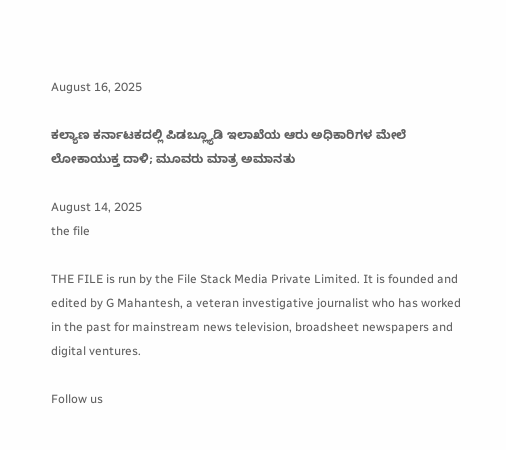August 16, 2025

ಕಲ್ಯಾಣ ಕರ್ನಾಟಕದಲ್ಲಿ ಪಿಡಬ್ಲ್ಯೂಡಿ ಇಲಾಖೆಯ ಆರು ಅಧಿಕಾರಿಗಳ ಮೇಲೆ ಲೋಕಾಯುಕ್ತ ದಾಳಿ; ಮೂವರು ಮಾತ್ರ ಅಮಾನತು

August 14, 2025
the file

THE FILE is run by the File Stack Media Private Limited. It is founded and edited by G Mahantesh, a veteran investigative journalist who has worked in the past for mainstream news television, broadsheet newspapers and digital ventures.

Follow us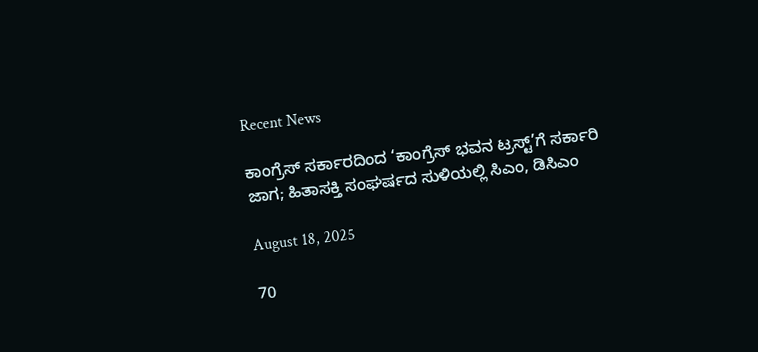Recent News

ಕಾಂಗ್ರೆಸ್‌ ಸರ್ಕಾರದಿಂದ ‘ಕಾಂಗ್ರೆಸ್‌ ಭವನ ಟ್ರಸ್ಟ್‌’ಗೆ ಸರ್ಕಾರಿ ಜಾಗ; ಹಿತಾಸಕ್ತಿ ಸಂಘ‍ರ್ಷದ ಸುಳಿಯಲ್ಲಿ ಸಿಎಂ, ಡಿಸಿಎಂ

August 18, 2025

70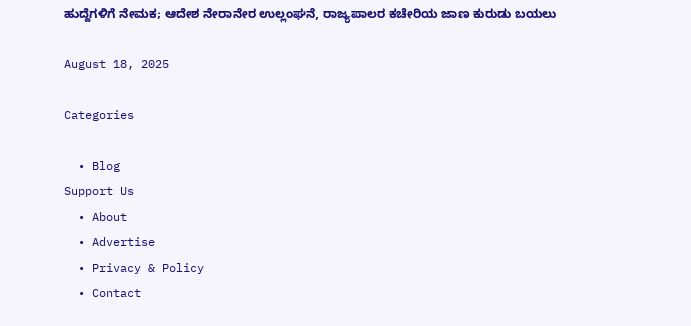ಹುದ್ದೆಗಳಿಗೆ ನೇಮಕ; ಆದೇಶ ನೇರಾನೇರ ಉಲ್ಲಂಘನೆ, ರಾಜ್ಯಪಾಲರ ಕಚೇರಿಯ ಜಾಣ ಕುರುಡು ಬಯಲು

August 18, 2025

Categories

  • Blog
Support Us
  • About
  • Advertise
  • Privacy & Policy
  • Contact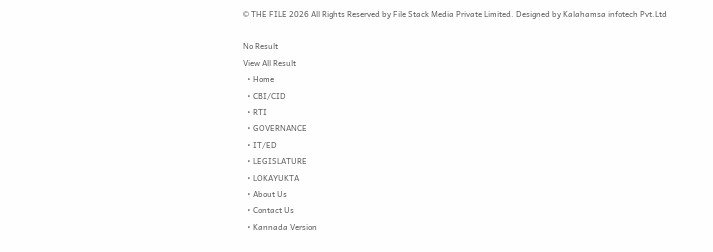© THE FILE 2026 All Rights Reserved by File Stack Media Private Limited. Designed by Kalahamsa infotech Pvt.Ltd

No Result
View All Result
  • Home
  • CBI/CID
  • RTI
  • GOVERNANCE
  • IT/ED
  • LEGISLATURE
  • LOKAYUKTA
  • About Us
  • Contact Us
  • Kannada Version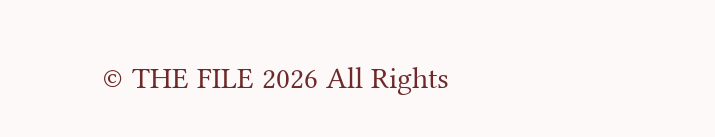© THE FILE 2026 All Rights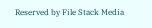Reserved by File Stack Media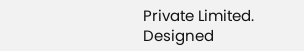Private Limited. Designed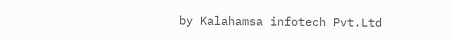by Kalahamsa infotech Pvt.Ltd